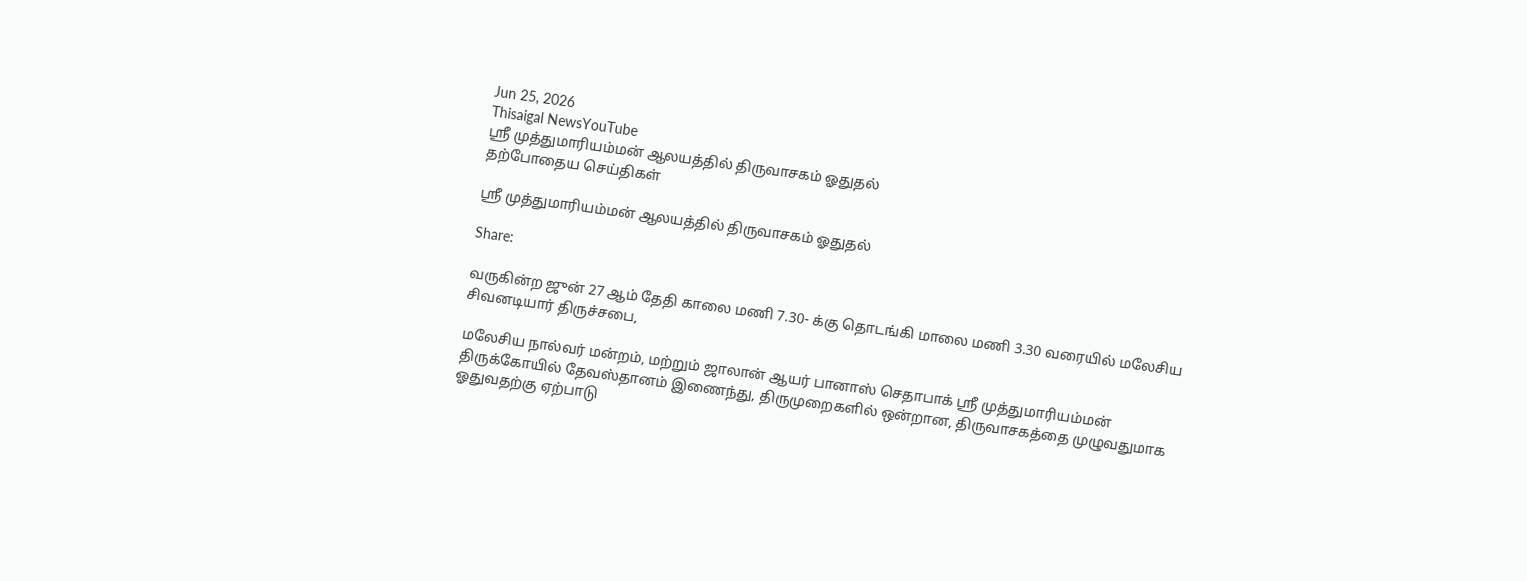Jun 25, 2026
Thisaigal NewsYouTube
ஸ்ரீ முத்துமாரியம்மன் ஆலயத்தில் திருவாசகம் ஓதுதல்
தற்போதைய செய்திகள்

ஸ்ரீ முத்துமாரியம்மன் ஆலயத்தில் திருவாசகம் ஓதுதல்

Share:

வருகின்ற ஜுன் 27 ஆம் தேதி காலை மணி 7.30- க்கு தொடங்கி மாலை மணி 3.30 வரையில் மலேசிய சிவனடியார் திருச்சபை,

மலேசிய நால்வர் மன்றம், மற்றும் ஜாலான் ஆயர் பானாஸ் செதாபாக் ஸ்ரீ முத்துமாரியம்மன் திருக்கோயில் தேவஸ்தானம் இணைந்து, திருமுறைகளில் ஒன்றான, திருவாசகத்தை முழுவதுமாக ஓதுவதற்கு ஏற்பாடு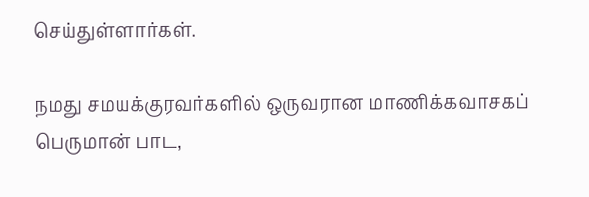செய்துள்ளார்கள்.

நமது சமயக்குரவர்களில் ஒருவரான மாணிக்கவாசகப் பெருமான் பாட,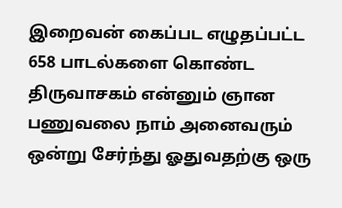இறைவன் கைப்பட எழுதப்பட்ட 658 பாடல்களை கொண்ட திருவாசகம் என்னும் ஞான பணுவலை நாம் அனைவரும் ஒன்று சேர்ந்து ஓதுவதற்கு ஒரு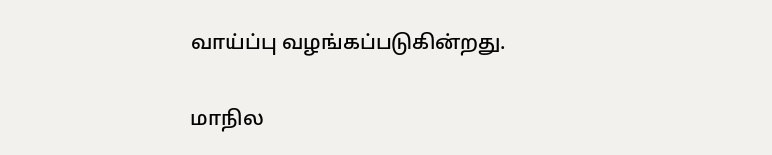வாய்ப்பு வழங்கப்படுகின்றது.

மாநில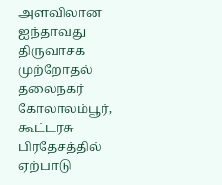அளவிலான ஐந்தாவது திருவாசக முற்றோதல் தலைநகர் கோலாலம்பூர், கூட்டரசு பிரதேசத்தில் ஏற்பாடு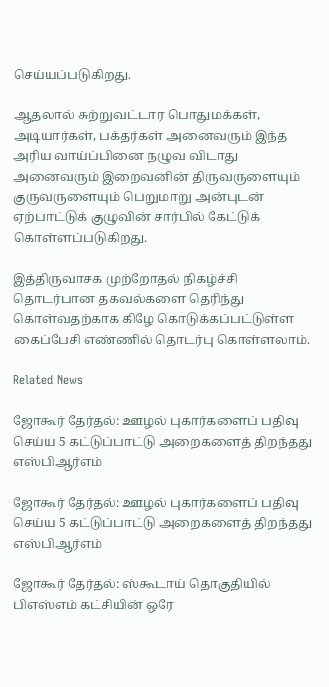செய்யப்படுகிறது.

ஆதலால் சுற்றுவட்டார பொதுமக்கள், அடியார்கள், பக்தர்கள் அனைவரும் இந்த அரிய வாய்ப்பினை நழுவ விடாது அனைவரும் இறைவனின் திருவருளையும் குருவருளையும் பெறுமாறு அன்புடன் ஏற்பாட்டுக் குழுவின் சார்பில் கேட்டுக் கொள்ளப்படுகிறது.

இத்திருவாசக முற்றோதல் நிகழ்ச்சி தொடர்பான தகவல்களை தெரிந்து கொள்வதற்காக கிழே கொடுக்கப்பட்டுள்ள கைப்பேசி எண்ணில் தொடர்பு கொள்ளலாம்.

Related News

ஜோகூர் தேர்தல்: ஊழல் புகார்களைப் பதிவு செய்ய 5 கட்டுப்பாட்டு அறைகளைத் திறந்தது எஸ்பிஆர்எம்

ஜோகூர் தேர்தல்: ஊழல் புகார்களைப் பதிவு செய்ய 5 கட்டுப்பாட்டு அறைகளைத் திறந்தது எஸ்பிஆர்எம்

ஜோகூர் தேர்தல்: ஸ்கூடாய் தொகுதியில் பிஎஸ்எம் கட்சியின் ஒரே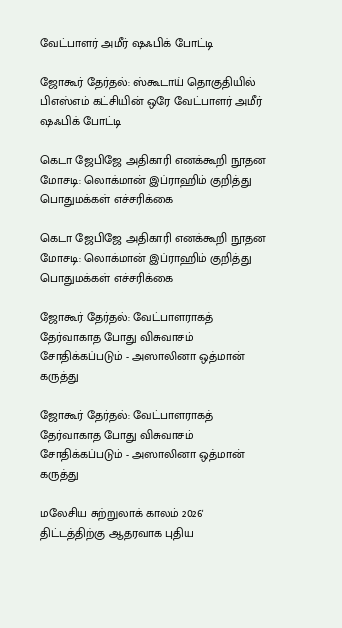வேட்பாளர் அமீர் ஷஃபிக் போட்டி

ஜோகூர் தேர்தல்: ஸ்கூடாய் தொகுதியில் பிஎஸ்எம் கட்சியின் ஒரே வேட்பாளர் அமீர் ஷஃபிக் போட்டி

கெடா ஜேபிஜே அதிகாரி எனக்கூறி நூதன மோசடி: லொக்மான் இப்ராஹிம் குறித்து பொதுமக்கள் எச்சரிக்கை

கெடா ஜேபிஜே அதிகாரி எனக்கூறி நூதன மோசடி: லொக்மான் இப்ராஹிம் குறித்து பொதுமக்கள் எச்சரிக்கை

ஜோகூர் தேர்தல்: வேட்பாளராகத் தேர்வாகாத போது விசுவாசம் சோதிக்கப்படும் - அஸாலினா ஒத்மான் கருத்து

ஜோகூர் தேர்தல்: வேட்பாளராகத் தேர்வாகாத போது விசுவாசம் சோதிக்கப்படும் - அஸாலினா ஒத்மான் கருத்து

மலேசிய சுற்றுலாக் காலம் 2026' திட்டத்திற்கு ஆதரவாக புதிய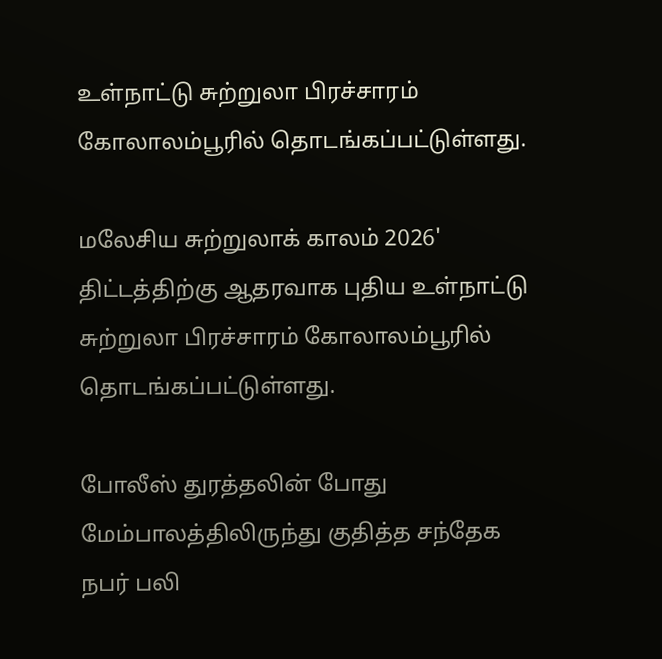உள்நாட்டு சுற்றுலா பிரச்சாரம் கோலாலம்பூரில் தொடங்கப்பட்டுள்ளது.

மலேசிய சுற்றுலாக் காலம் 2026' திட்டத்திற்கு ஆதரவாக புதிய உள்நாட்டு சுற்றுலா பிரச்சாரம் கோலாலம்பூரில் தொடங்கப்பட்டுள்ளது.

போலீஸ் துரத்தலின் போது மேம்பாலத்திலிருந்து குதித்த சந்தேக நபர் பலி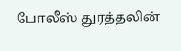போலீஸ் துரத்தலின்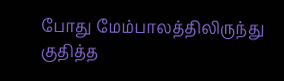போது மேம்பாலத்திலிருந்து குதித்த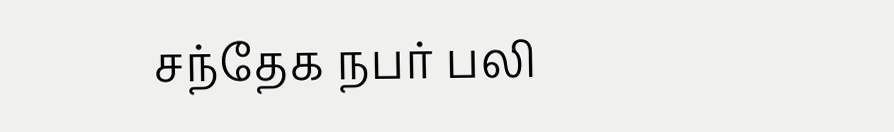சந்தேக நபர் பலி